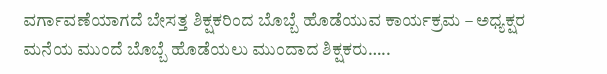ವರ್ಗಾವಣೆಯಾಗದೆ ಬೇಸತ್ತ ಶಿಕ್ಷಕರಿಂದ ಬೊಬ್ಬೆ ಹೊಡೆಯುವ ಕಾರ್ಯಕ್ರಮ – ಅಧ್ಯಕ್ಷರ ಮನೆಯ ಮುಂದೆ ಬೊಬ್ಬೆ ಹೊಡೆಯಲು ಮುಂದಾದ ಶಿಕ್ಷಕರು…..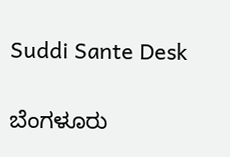Suddi Sante Desk

ಬೆಂಗಳೂರು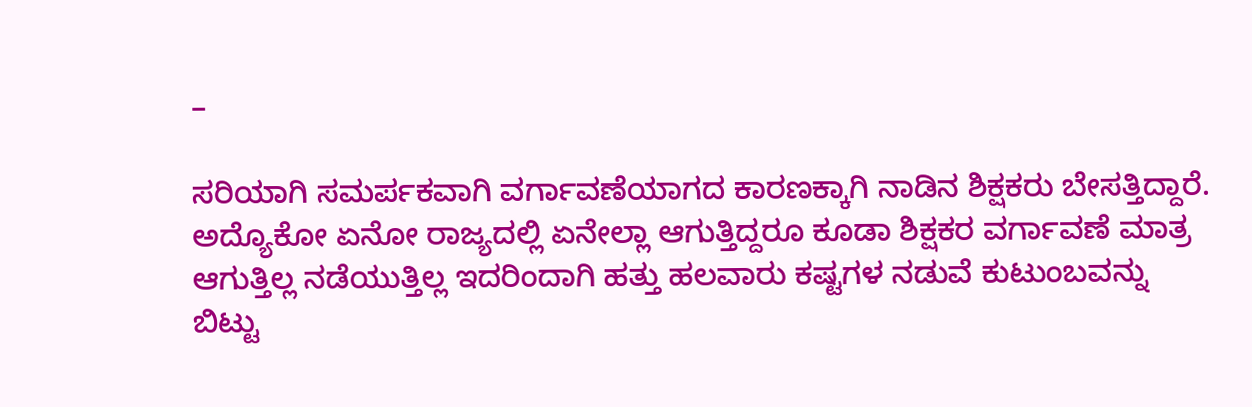–

ಸರಿಯಾಗಿ ಸಮರ್ಪಕವಾಗಿ ವರ್ಗಾವಣೆಯಾಗದ ಕಾರಣಕ್ಕಾಗಿ ನಾಡಿನ ಶಿಕ್ಷಕರು ಬೇಸತ್ತಿದ್ದಾರೆ. ಅದ್ಯೊಕೋ ಏನೋ ರಾಜ್ಯದಲ್ಲಿ ಏನೇಲ್ಲಾ ಆಗುತ್ತಿದ್ದರೂ ಕೂಡಾ ಶಿಕ್ಷಕರ ವರ್ಗಾವಣೆ ಮಾತ್ರ ಆಗುತ್ತಿಲ್ಲ ನಡೆಯುತ್ತಿಲ್ಲ ಇದರಿಂದಾಗಿ ಹತ್ತು ಹಲವಾರು ಕಷ್ಟಗಳ ನಡುವೆ ಕುಟುಂಬವನ್ನು ಬಿಟ್ಟು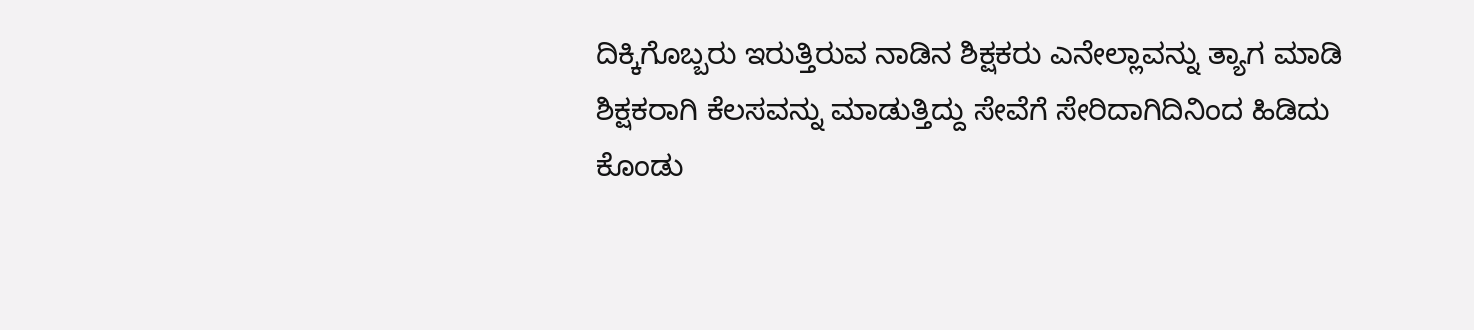ದಿಕ್ಕಿಗೊಬ್ಬರು ಇರುತ್ತಿರುವ ನಾಡಿನ ಶಿಕ್ಷಕರು ಎನೇಲ್ಲಾವನ್ನು ತ್ಯಾಗ ಮಾಡಿ ಶಿಕ್ಷಕರಾಗಿ ಕೆಲಸವನ್ನು ಮಾಡುತ್ತಿದ್ದು ಸೇವೆಗೆ ಸೇರಿದಾಗಿದಿನಿಂದ ಹಿಡಿದು ಕೊಂಡು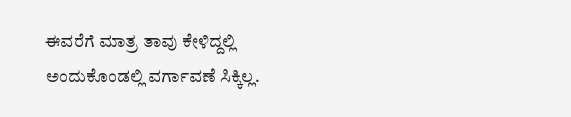ಈವರೆಗೆ ಮಾತ್ರ ತಾವು ಕೇಳಿದ್ದಲ್ಲಿ ಅಂದುಕೊಂಡಲ್ಲಿ ವರ್ಗಾವಣೆ ಸಿಕ್ಕಿಲ್ಲ.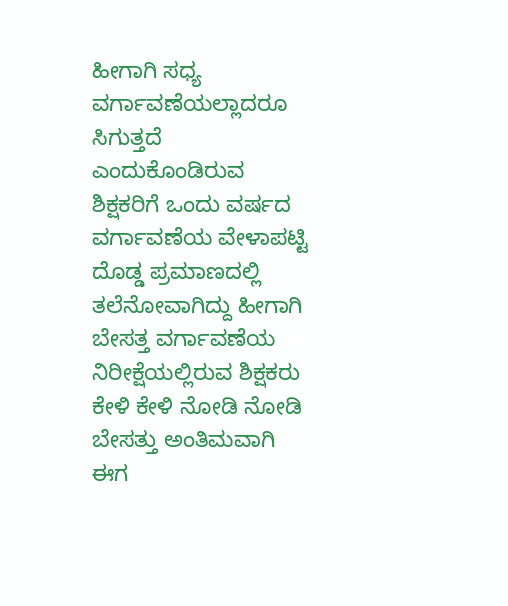ಹೀಗಾಗಿ ಸಧ್ಯ ವರ್ಗಾವಣೆಯಲ್ಲಾದರೂ ಸಿಗುತ್ತದೆ ಎಂದುಕೊಂಡಿರುವ ಶಿಕ್ಷಕರಿಗೆ ಒಂದು ವರ್ಷದ ವರ್ಗಾವಣೆಯ ವೇಳಾಪಟ್ಟಿ ದೊಡ್ಡ ಪ್ರಮಾಣದಲ್ಲಿ ತಲೆನೋವಾಗಿದ್ದು ಹೀಗಾಗಿ ಬೇಸತ್ತ ವರ್ಗಾವಣೆಯ ನಿರೀಕ್ಷೆಯಲ್ಲಿರುವ ಶಿಕ್ಷಕರು ಕೇಳಿ ಕೇಳಿ ನೋಡಿ ನೋಡಿ ಬೇಸತ್ತು ಅಂತಿಮವಾಗಿ ಈಗ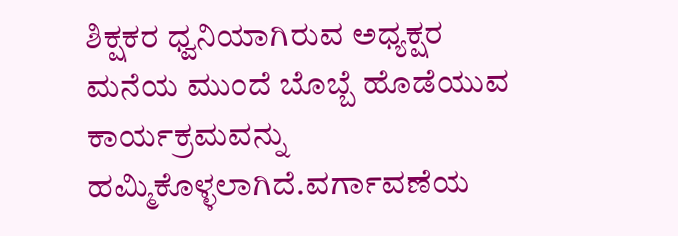ಶಿಕ್ಷಕರ ಧ್ವನಿಯಾಗಿರುವ ಅಧ್ಯಕ್ಷರ ಮನೆಯ ಮುಂದೆ ಬೊಬ್ಬೆ ಹೊಡೆಯುವ ಕಾರ್ಯಕ್ರಮವನ್ನು ಹಮ್ಮಿಕೊಳ್ಳಲಾಗಿದೆ.ವರ್ಗಾವಣೆಯ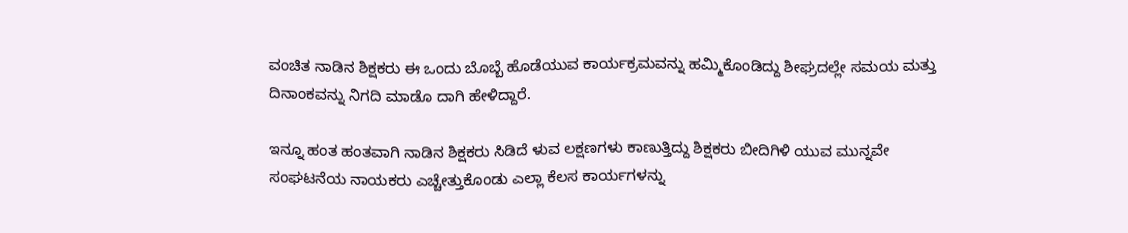ವಂಚಿತ ನಾಡಿನ ಶಿಕ್ಷಕರು ಈ ಒಂದು ಬೊಬ್ಬೆ ಹೊಡೆಯುವ ಕಾರ್ಯಕ್ರಮವನ್ನು ಹಮ್ಮಿಕೊಂಡಿದ್ದು ಶೀಘ್ರದಲ್ಲೇ ಸಮಯ ಮತ್ತು ದಿನಾಂಕವನ್ನು ನಿಗದಿ ಮಾಡೊ ದಾಗಿ ಹೇಳಿದ್ದಾರೆ.

ಇನ್ನೂ ಹಂತ ಹಂತವಾಗಿ ನಾಡಿನ ಶಿಕ್ಷಕರು ಸಿಡಿದೆ ಳುವ ಲಕ್ಷಣಗಳು ಕಾಣುತ್ತಿದ್ದು ಶಿಕ್ಷಕರು ಬೀದಿಗಿಳಿ ಯುವ ಮುನ್ನವೇ ಸಂಘಟನೆಯ ನಾಯಕರು ಎಚ್ಚೇತ್ತುಕೊಂಡು ಎಲ್ಲಾ ಕೆಲಸ ಕಾರ್ಯಗಳನ್ನು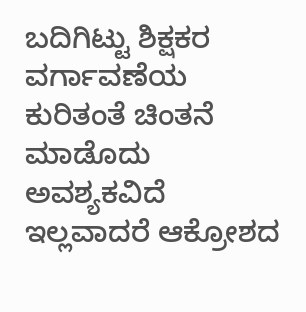ಬದಿಗಿಟ್ಟು ಶಿಕ್ಷಕರ ವರ್ಗಾವಣೆಯ ಕುರಿತಂತೆ ಚಿಂತನೆ ಮಾಡೊದು ಅವಶ್ಯಕವಿದೆ ಇಲ್ಲವಾದರೆ ಆಕ್ರೋಶದ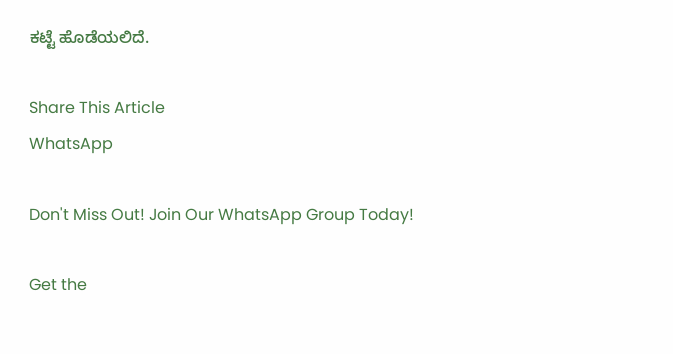ಕಟ್ಟೆ ಹೊಡೆಯಲಿದೆ.

Share This Article
WhatsApp

Don't Miss Out! Join Our WhatsApp Group Today!

Get the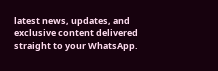latest news, updates, and exclusive content delivered straight to your WhatsApp.